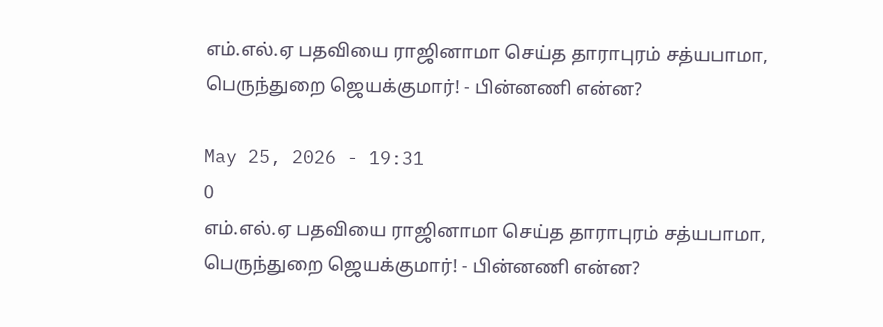எம்‌.எல்.ஏ பதவியை ராஜினாமா செய்த தாராபுரம் சத்யபாமா, பெருந்துறை ஜெயக்குமார்! - பின்னணி என்ன?

May 25, 2026 - 19:31
0
எம்‌.எல்.ஏ பதவியை ராஜினாமா செய்த தாராபுரம் சத்யபாமா, பெருந்துறை ஜெயக்குமார்! - பின்னணி என்ன?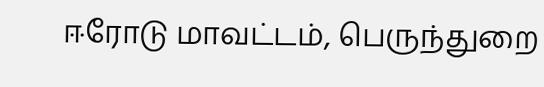ஈரோடு மாவட்டம், பெருந்துறை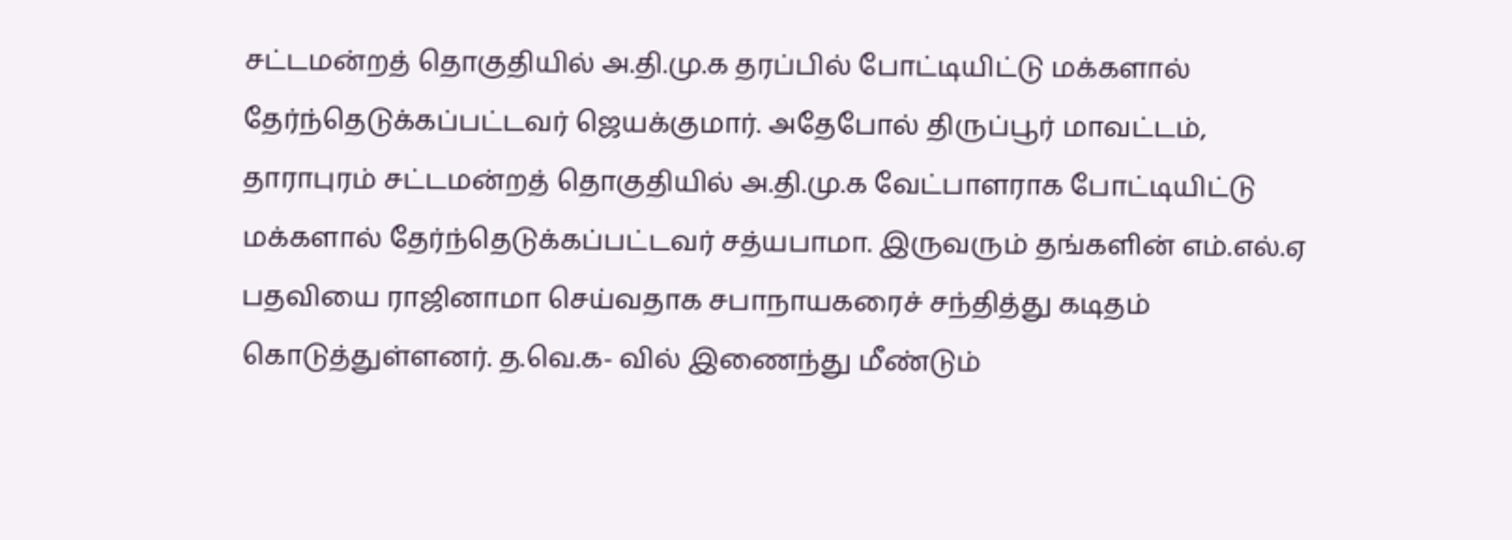சட்டமன்றத் தொகுதியில் அ.தி.மு.க தரப்பில் போட்டியிட்டு மக்களால் தேர்ந்தெடுக்கப்பட்டவர் ஜெயக்குமார். அதேபோல் திருப்பூர் மாவட்டம், தாராபுரம் சட்டமன்றத் தொகுதியில் அ.தி.மு.க வேட்பாளராக போட்டியிட்டு மக்களால் தேர்ந்தெடுக்கப்பட்டவர் சத்யபாமா. இருவரும் தங்களின் எம்.எல்.ஏ பதவியை ராஜினாமா செய்வதாக சபாநாயகரைச் சந்தித்து கடிதம் கொடுத்துள்ளனர். த.வெ.க- வில் இணைந்து மீண்டும்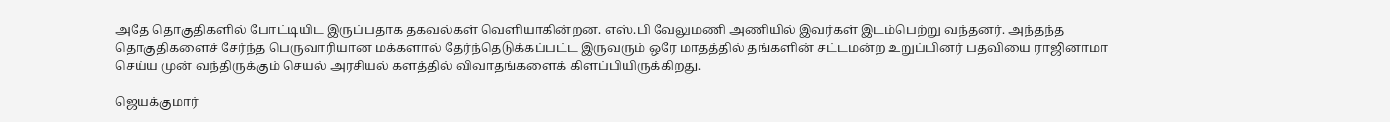அதே தொகுதிகளில் போட்டியிட இருப்பதாக தகவல்கள் வெளியாகின்றன. எஸ்.பி வேலுமணி அணியில் இவர்கள் இடம்பெற்று வந்தனர். அந்தந்த தொகுதிகளைச் சேர்ந்த பெருவாரியான மக்களால் தேர்ந்தெடுக்கப்பட்ட இருவரும் ஒரே மாதத்தில் தங்களின் சட்டமன்ற உறுப்பினர் பதவியை ராஜினாமா செய்ய முன் வந்திருக்கும் செயல் அரசியல் களத்தில் விவாதங்களைக் கிளப்பியிருக்கிறது.

ஜெயக்குமார்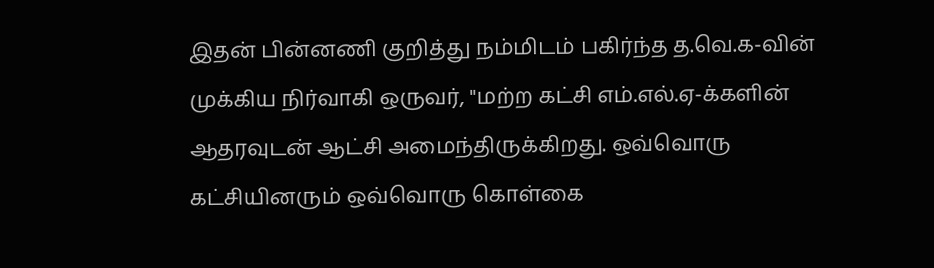இதன் பின்னணி குறித்து நம்மிடம் பகிர்ந்த த.வெ.க-வின் முக்கிய நிர்வாகி ஒருவர், "மற்ற கட்சி எம்.எல்.ஏ-க்களின் ஆதரவுடன் ஆட்சி அமைந்திருக்கிறது. ஒவ்வொரு கட்சியினரும் ஒவ்வொரு கொள்கை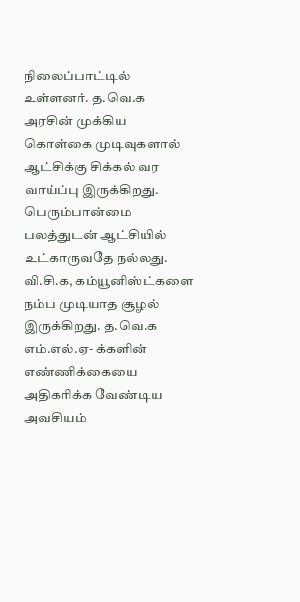நிலைப்பாட்டில் உள்ளனர். த.வெ.க அரசின் முக்கிய கொள்கை முடிவுகளால் ஆட்சிக்கு சிக்கல் வர வாய்ப்பு இருக்கிறது. பெரும்பான்மை பலத்துடன் ஆட்சியில் உட்காருவதே நல்லது. வி.சி.க, கம்யூனிஸ்ட்களை நம்ப முடியாத சூழல் இருக்கிறது. த.வெ.க எம்.எல்.ஏ- க்களின் எண்ணிக்கையை அதிகரிக்க வேண்டிய அவசியம்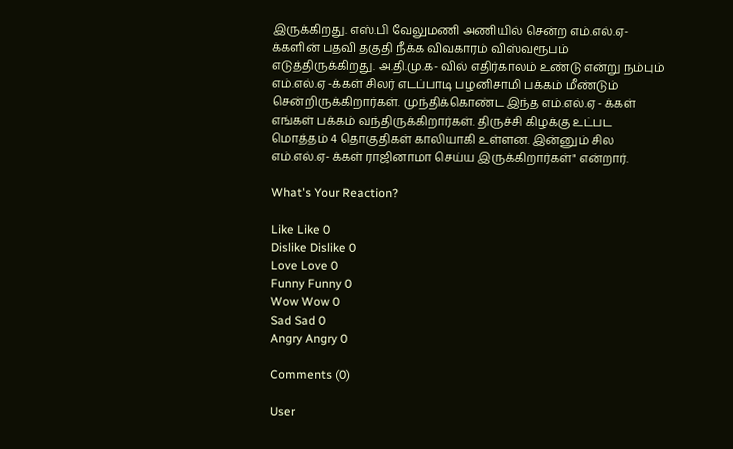இருக்கிறது. எஸ்.பி வேலுமணி அணியில் சென்ற எம்.எல்.ஏ- க்களின் பதவி தகுதி நீக்க விவகாரம் விஸ்வரூபம் எடுத்திருக்கிறது. அ.தி.மு.க- வில் எதிர்காலம் உண்டு என்று நம்பும் எம்.எல்.ஏ -க்கள் சிலர் எடப்பாடி பழனிசாமி பக்கம் மீண்டும் சென்றிருக்கிறார்கள். முந்திக்கொண்ட இந்த எம்.எல்.ஏ - க்கள் எங்கள் பக்கம் வந்திருக்கிறார்கள். திருச்சி கிழக்கு உட்பட மொத்தம் 4 தொகுதிகள் காலியாகி உள்ளன. இன்னும் சில எம்.எல்.ஏ- க்கள் ராஜினாமா செய்ய இருக்கிறார்கள்" என்றார்.

What's Your Reaction?

Like Like 0
Dislike Dislike 0
Love Love 0
Funny Funny 0
Wow Wow 0
Sad Sad 0
Angry Angry 0

Comments (0)

User